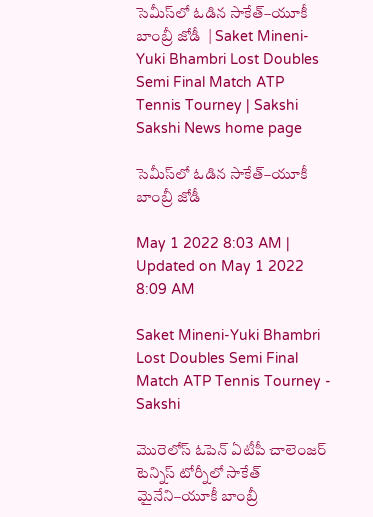సెమీస్‌లో ఓడిన సాకేత్‌–యూకీ బాంబ్రీ జోడీ  | Saket Mineni-Yuki Bhambri Lost Doubles Semi Final Match ATP Tennis Tourney | Sakshi
Sakshi News home page

సెమీస్‌లో ఓడిన సాకేత్‌–యూకీ బాంబ్రీ జోడీ

May 1 2022 8:03 AM | Updated on May 1 2022 8:09 AM

Saket Mineni-Yuki Bhambri Lost Doubles Semi Final Match ATP Tennis Tourney - Sakshi

మొరెలోస్‌ ఓపెన్‌ ఏటీపీ చాలెంజర్‌ టెన్నిస్‌ టోర్నీలో సాకేత్‌ మైనేని–యూకీ బాంబ్రీ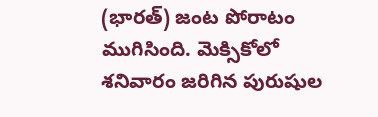(భారత్‌) జంట పోరాటం ముగిసింది. మెక్సికోలో శనివారం జరిగిన పురుషుల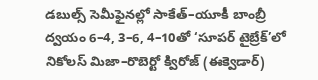డబుల్స్‌ సెమీఫైనల్లో సాకేత్‌–యూకీ బాంబ్రీ ద్వయం 6–4, 3–6, 4–10తో ‘సూపర్‌ టైబ్రేక్‌’లో నికోలస్‌ మిజా–రొబెర్టో క్విరోజ్‌ (ఈక్వెడార్‌)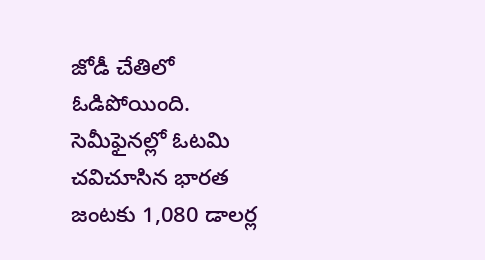జోడీ చేతిలో ఓడిపోయింది. సెమీఫైనల్లో ఓటమి చవిచూసిన భారత జంటకు 1,080 డాలర్ల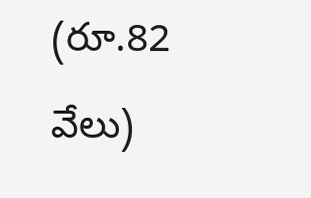(రూ.82 వేలు)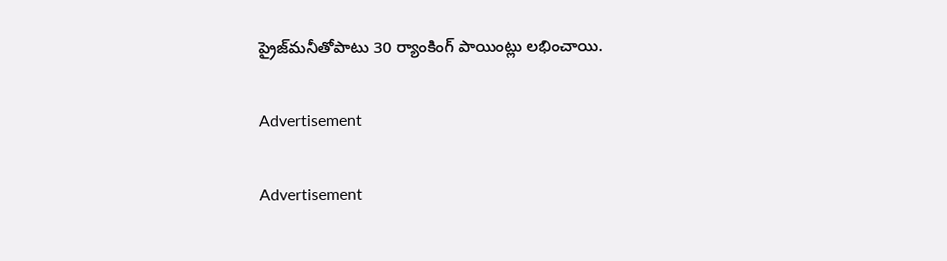ప్రైజ్‌మనీతోపాటు 30 ర్యాంకింగ్‌ పాయింట్లు లభించాయి.

Advertisement

Advertisement